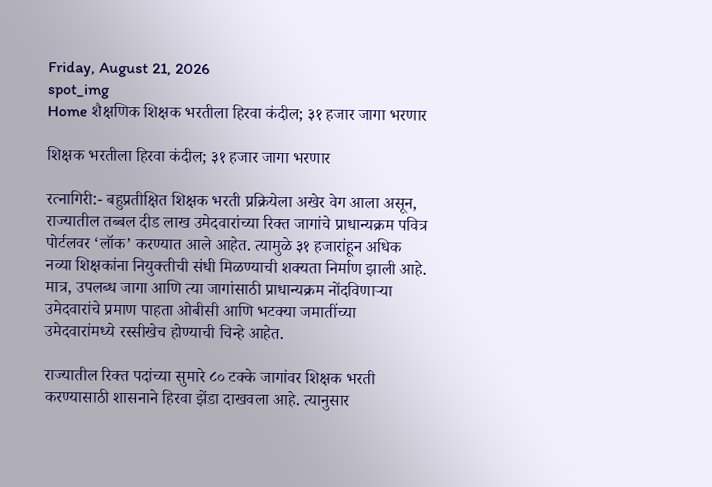Friday, August 21, 2026
spot_img
Home शैक्षणिक शिक्षक भरतीला हिरवा कंदील; ३१ हजार जागा भरणार

शिक्षक भरतीला हिरवा कंदील; ३१ हजार जागा भरणार

रत्नागिरी:- बहुप्रतीक्षित शिक्षक भरती प्रक्रियेला अखेर वेग आला असून, राज्यातील तब्बल दीड लाख उमेदवारांच्या रिक्त जागांचे प्राधान्यक्रम पवित्र पोर्टलवर ‘लॉक’ करण्यात आले आहेत. त्यामुळे ३१ हजारांहून अधिक नव्या शिक्षकांना नियुक्तीची संधी मिळण्याची शक्यता निर्माण झाली आहे. मात्र, उपलब्ध जागा आणि त्या जागांसाठी प्राधान्यक्रम नोंदविणाऱ्या उमेदवारांचे प्रमाण पाहता ओबीसी आणि भटक्या जमातींच्या उमेदवारांमध्ये रस्सीखेच होण्याची चिन्हे आहेत.

राज्यातील रिक्त पदांच्या सुमारे ८० टक्के जागांवर शिक्षक भरती करण्यासाठी शासनाने हिरवा झेंडा दाखवला आहे. त्यानुसार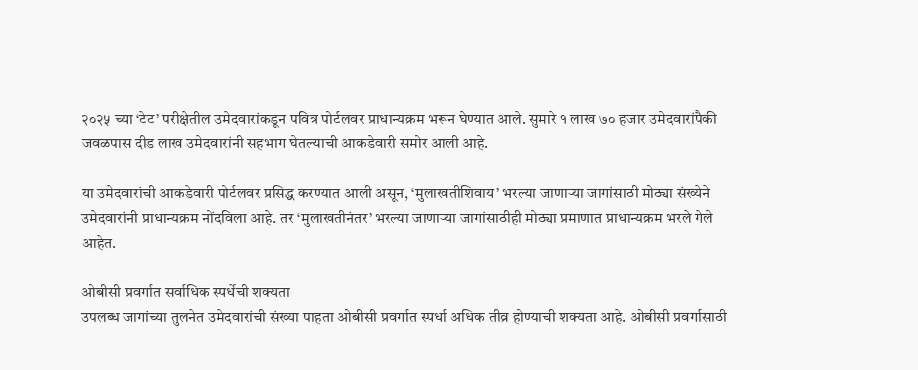२०२५ च्या ‘टेट’ परीक्षेतील उमेदवारांकडून पवित्र पोर्टलवर प्राधान्यक्रम भरून घेण्यात आले. सुमारे १ लाख ७० हजार उमेदवारांपैकी जवळपास दीड लाख उमेदवारांनी सहभाग घेतल्याची आकडेवारी समोर आली आहे.

या उमेदवारांची आकडेवारी पोर्टलवर प्रसिद्ध करण्यात आली असून, ‘मुलाखतीशिवाय’ भरल्या जाणाऱ्या जागांसाठी मोठ्या संख्येने उमेदवारांनी प्राधान्यक्रम नोंदविला आहे. तर ‘मुलाखतीनंतर’ भरल्या जाणाऱ्या जागांसाठीही मोठ्या प्रमाणात प्राधान्यक्रम भरले गेले आहेत.

ओबीसी प्रवर्गात सर्वाधिक स्पर्धेची शक्यता
उपलब्ध जागांच्या तुलनेत उमेदवारांची संख्या पाहता ओबीसी प्रवर्गात स्पर्धा अधिक तीव्र होण्याची शक्यता आहे. ओबीसी प्रवर्गासाठी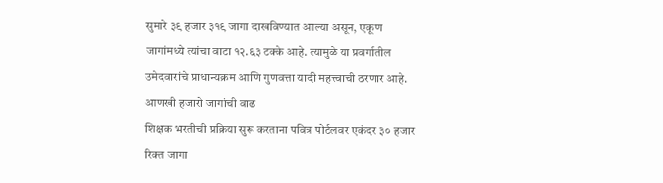सुमारे ३९ हजार ३१९ जागा दाखविण्यात आल्या असून, एकूण जागांमध्ये त्यांचा वाटा १२.६३ टक्के आहे. त्यामुळे या प्रवर्गातील उमेदवारांचे प्राधान्यक्रम आणि गुणवत्ता यादी महत्त्वाची ठरणार आहे.
आणखी हजारो जागांची वाढ
शिक्षक भरतीची प्रक्रिया सुरू करताना पवित्र पोर्टलवर एकंदर ३० हजार रिक्त जागा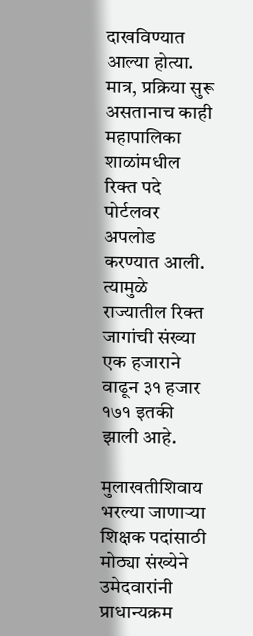दाखविण्यात आल्या होत्या. मात्र, प्रक्रिया सुरू असतानाच काही महापालिका शाळांमधील रिक्त पदे पोर्टलवर अपलोड करण्यात आली. त्यामुळे राज्यातील रिक्त जागांची संख्या एक हजाराने वाढून ३१ हजार १७१ इतकी झाली आहे.

मुलाखतीशिवाय भरल्या जाणाऱ्या शिक्षक पदांसाठी मोठ्या संख्येने उमेदवारांनी प्राधान्यक्रम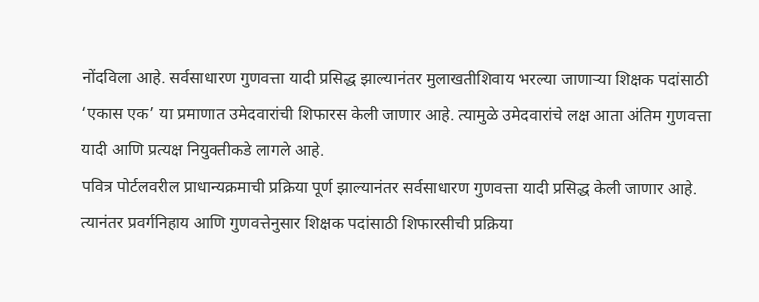नोंदविला आहे. सर्वसाधारण गुणवत्ता यादी प्रसिद्ध झाल्यानंतर मुलाखतीशिवाय भरल्या जाणाऱ्या शिक्षक पदांसाठी ‘एकास एक’ या प्रमाणात उमेदवारांची शिफारस केली जाणार आहे. त्यामुळे उमेदवारांचे लक्ष आता अंतिम गुणवत्ता यादी आणि प्रत्यक्ष नियुक्तीकडे लागले आहे.
पवित्र पोर्टलवरील प्राधान्यक्रमाची प्रक्रिया पूर्ण झाल्यानंतर सर्वसाधारण गुणवत्ता यादी प्रसिद्ध केली जाणार आहे. त्यानंतर प्रवर्गनिहाय आणि गुणवत्तेनुसार शिक्षक पदांसाठी शिफारसीची प्रक्रिया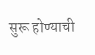सुरू होण्याची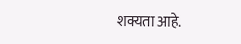शक्यता आहे.